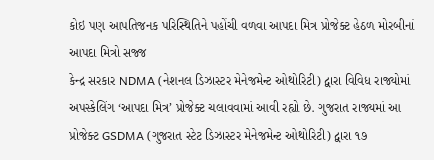કોઇ પણ આપતિજનક પરિસ્થિતિને પહોંચી વળવા આપદા મિત્ર પ્રોજેક્ટ હેઠળ મોરબીનાં આપદા મિત્રો સજ્જ
કેન્દ્ર સરકાર NDMA (નેશનલ ડિઝાસ્ટર મેનેજમેન્ટ ઓથોરિટી) દ્વારા વિવિધ રાજ્યોમાં અપસ્કેલિંગ ‘આપદા મિત્ર’ પ્રોજેક્ટ ચલાવવામાં આવી રહ્યો છે. ગુજરાત રાજ્યમાં આ પ્રોજેક્ટ GSDMA (ગુજરાત સ્ટેટ ડિઝાસ્ટર મેનેજમેન્ટ ઓથોરિટી) દ્વારા ૧૭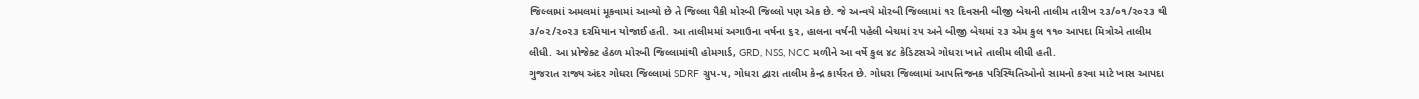જિલ્લામાં અમલમાં મૂકવામાં આવ્યો છે તે જિલ્લા પૈકી મોરબી જિલ્લો પણ એક છે. જે અન્વયે મોરબી જિલ્લામાં ૧૨ દિવસની બીજી બેચની તાલીમ તારીખ ૨૩/૦૧/૨૦૨૩ થી ૩/૦૨/૨૦૨૩ દરમિયાન યોજાઈ હતી. આ તાલીમમાં અગાઉના વર્ષના ૬૨, હાલના વર્ષની પહેલી બેચમાં ૨૫ અને બીજી બેચમાં ૨૩ એમ કુલ ૧૧૦ આપદા મિત્રોએ તાલીમ લીધી. આ પ્રોજેક્ટ હેઠળ મોરબી જિલ્લામાંથી હોમગાર્ડ, GRD, NSS, NCC મળીને આ વર્ષે કુલ ૪૮ કેડિટસએ ગોધરા ખાતે તાલીમ લીધી હતી.
ગુજરાત રાજ્ય અંદર ગોધરા જિલ્લામાં SDRF ગ્રુપ-૫, ગોધરા દ્વારા તાલીમ કેન્દ્ર કાર્યરત છે. ગોધરા જિલ્લામાં આપત્તિજનક પરિસ્થિતિઓનો સામનો કરવા માટે ખાસ આપદા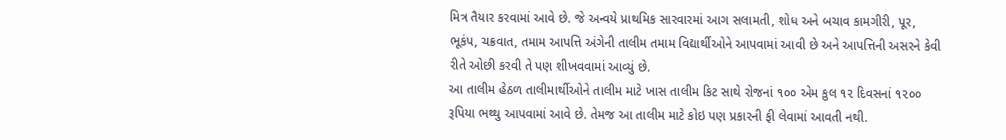મિત્ર તૈયાર કરવામાં આવે છે. જે અન્વયે પ્રાથમિક સારવારમાં આગ સલામતી, શોધ અને બચાવ કામગીરી, પૂર, ભૂકંપ, ચક્રવાત, તમામ આપત્તિ અંગેની તાલીમ તમામ વિદ્યાર્થીઓને આપવામાં આવી છે અને આપત્તિની અસરને કેવી રીતે ઓછી કરવી તે પણ શીખવવામાં આવ્યું છે.
આ તાલીમ હેઠળ તાલીમાર્થીઓને તાલીમ માટે ખાસ તાલીમ કિટ સાથે રોજનાં ૧૦૦ એમ કુલ ૧૨ દિવસનાં ૧૨૦૦ રૂપિયા ભથ્થુ આપવામાં આવે છે. તેમજ આ તાલીમ માટે કોઇ પણ પ્રકારની ફી લેવામાં આવતી નથી.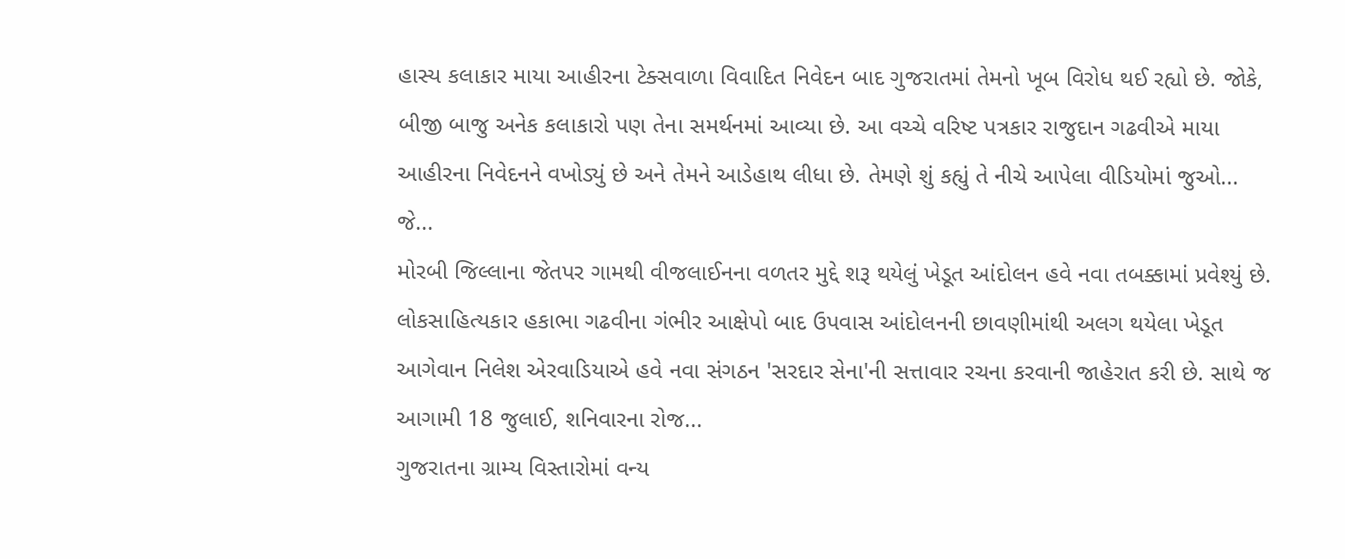હાસ્ય કલાકાર માયા આહીરના ટેક્સવાળા વિવાદિત નિવેદન બાદ ગુજરાતમાં તેમનો ખૂબ વિરોધ થઈ રહ્યો છે. જોકે, બીજી બાજુ અનેક કલાકારો પણ તેના સમર્થનમાં આવ્યા છે. આ વચ્ચે વરિષ્ટ પત્રકાર રાજુદાન ગઢવીએ માયા આહીરના નિવેદનને વખોડ્યું છે અને તેમને આડેહાથ લીધા છે. તેમણે શું કહ્યું તે નીચે આપેલા વીડિયોમાં જુઓ...
જે...
મોરબી જિલ્લાના જેતપર ગામથી વીજલાઈનના વળતર મુદ્દે શરૂ થયેલું ખેડૂત આંદોલન હવે નવા તબક્કામાં પ્રવેશ્યું છે. લોકસાહિત્યકાર હકાભા ગઢવીના ગંભીર આક્ષેપો બાદ ઉપવાસ આંદોલનની છાવણીમાંથી અલગ થયેલા ખેડૂત આગેવાન નિલેશ એરવાડિયાએ હવે નવા સંગઠન 'સરદાર સેના'ની સત્તાવાર રચના કરવાની જાહેરાત કરી છે. સાથે જ આગામી 18 જુલાઈ, શનિવારના રોજ...
ગુજરાતના ગ્રામ્ય વિસ્તારોમાં વન્ય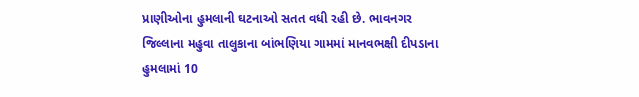પ્રાણીઓના હુમલાની ઘટનાઓ સતત વધી રહી છે. ભાવનગર જિલ્લાના મહુવા તાલુકાના બાંભણિયા ગામમાં માનવભક્ષી દીપડાના હુમલામાં 10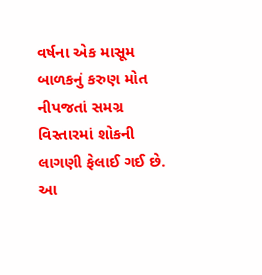વર્ષના એક માસૂમ બાળકનું કરુણ મોત નીપજતાં સમગ્ર વિસ્તારમાં શોકની લાગણી ફેલાઈ ગઈ છે. આ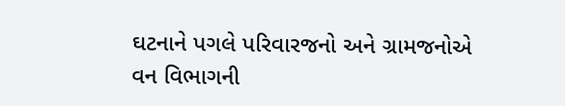ઘટનાને પગલે પરિવારજનો અને ગ્રામજનોએ વન વિભાગની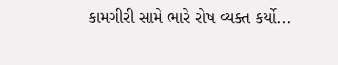કામગીરી સામે ભારે રોષ વ્યક્ત કર્યો...